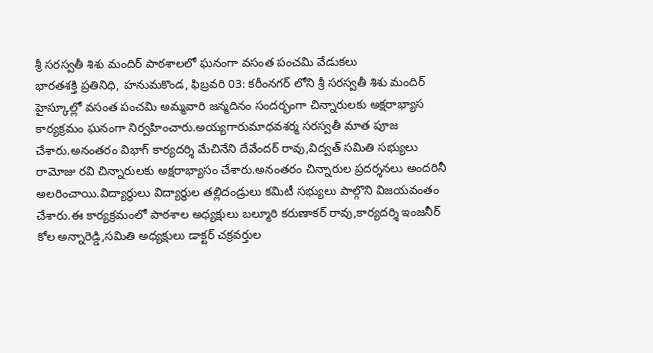శ్రీ సరస్వతీ శిశు మందిర్ పాఠశాలలో ఘనంగా వసంత పంచమి వేడుకలు
భారతశక్తి ప్రతినిధి, హనుమకొండ, ఫిబ్రవరి 03: కరీంనగర్ లోని శ్రీ సరస్వతీ శిశు మందిర్ హైస్కూల్లో వసంత పంచమి అమ్మవారి జన్మదినం సందర్భంగా చిన్నారులకు అక్షరాభ్యాస కార్యక్రమం ఘనంగా నిర్వహించారు.అయ్యగారుమాధవశర్మ సరస్వతీ మాత పూజ చేశారు.అనంతరం విభాగ్ కార్యదర్శి మేచినేని దేవేందర్ రావు,విద్వత్ సమితి సభ్యులు రామోజు రవి చిన్నారులకు అక్షరాభ్యాసం చేశారు.అనంతరం చిన్నారుల ప్రదర్శనలు అందరినీ అలరించాయి.విద్యార్థులు విద్యార్థుల తల్లిదండ్రులు కమిటీ సభ్యులు పాల్గొని విజయవంతం చేశారు.ఈ కార్యక్రమంలో పాఠశాల అధ్యక్షులు బల్మూరి కరుణాకర్ రావు,కార్యదర్శి ఇంజనీర్ కోల అన్నారెడ్డి,సమితి అధ్యక్షులు డాక్టర్ చక్రవర్తుల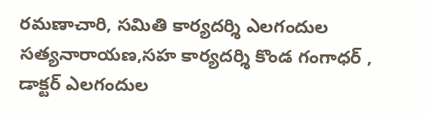రమణాచారి, సమితి కార్యదర్శి ఎలగందుల సత్యనారాయణ,సహ కార్యదర్శి కొండ గంగాధర్ , డాక్టర్ ఎలగందుల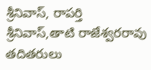శ్రీనివాస్, రాపర్తి శ్రీనివాస్,తాటి రాజేశ్వరరావు తదితరులు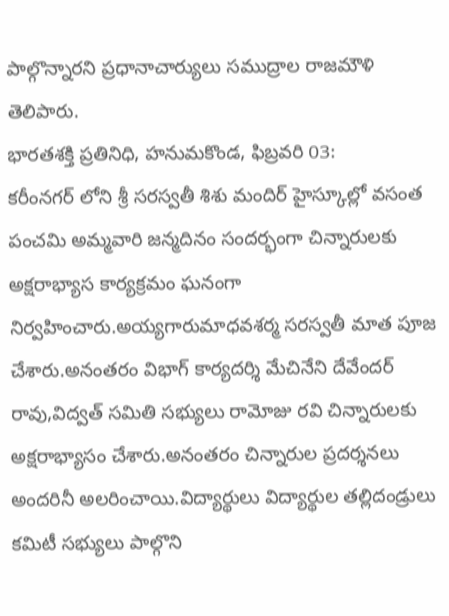పాల్గొన్నారని ప్రధానాచార్యులు సముద్రాల రాజమౌళి తెలిపారు.
భారతశక్తి ప్రతినిధి, హనుమకొండ, ఫిబ్రవరి 03:
కరీంనగర్ లోని శ్రీ సరస్వతీ శిశు మందిర్ హైస్కూల్లో వసంత పంచమి అమ్మవారి జన్మదినం సందర్భంగా చిన్నారులకు అక్షరాభ్యాస కార్యక్రమం ఘనంగా నిర్వహించారు.అయ్యగారుమాధవశర్మ సరస్వతీ మాత పూజ చేశారు.అనంతరం విభాగ్ కార్యదర్శి మేచినేని దేవేందర్ రావు,విద్వత్ సమితి సభ్యులు రామోజు రవి చిన్నారులకు అక్షరాభ్యాసం చేశారు.అనంతరం చిన్నారుల ప్రదర్శనలు అందరినీ అలరించాయి.విద్యార్థులు విద్యార్థుల తల్లిదండ్రులు కమిటీ సభ్యులు పాల్గొని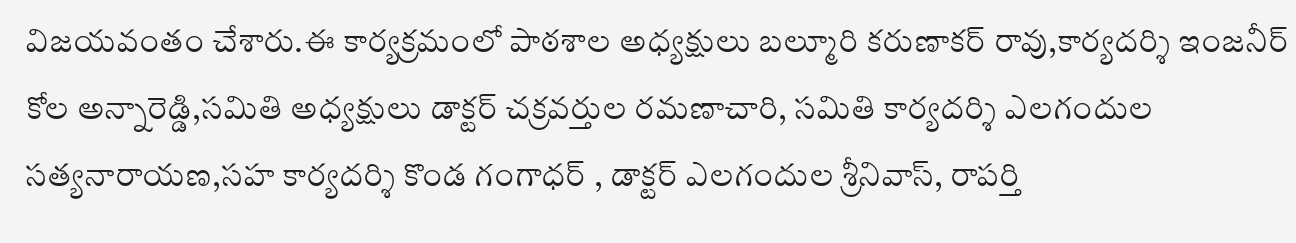విజయవంతం చేశారు.ఈ కార్యక్రమంలో పాఠశాల అధ్యక్షులు బల్మూరి కరుణాకర్ రావు,కార్యదర్శి ఇంజనీర్ కోల అన్నారెడ్డి,సమితి అధ్యక్షులు డాక్టర్ చక్రవర్తుల రమణాచారి, సమితి కార్యదర్శి ఎలగందుల సత్యనారాయణ,సహ కార్యదర్శి కొండ గంగాధర్ , డాక్టర్ ఎలగందుల శ్రీనివాస్, రాపర్తి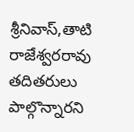శ్రీనివాస్,తాటి రాజేశ్వరరావు తదితరులు పాల్గొన్నారని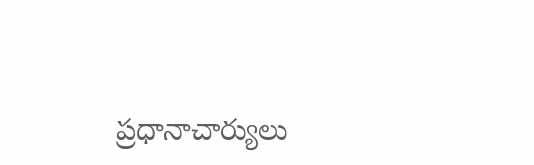ప్రధానాచార్యులు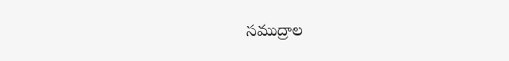సముద్రాల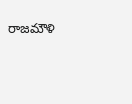రాజమౌళి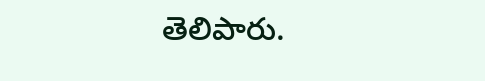తెలిపారు.